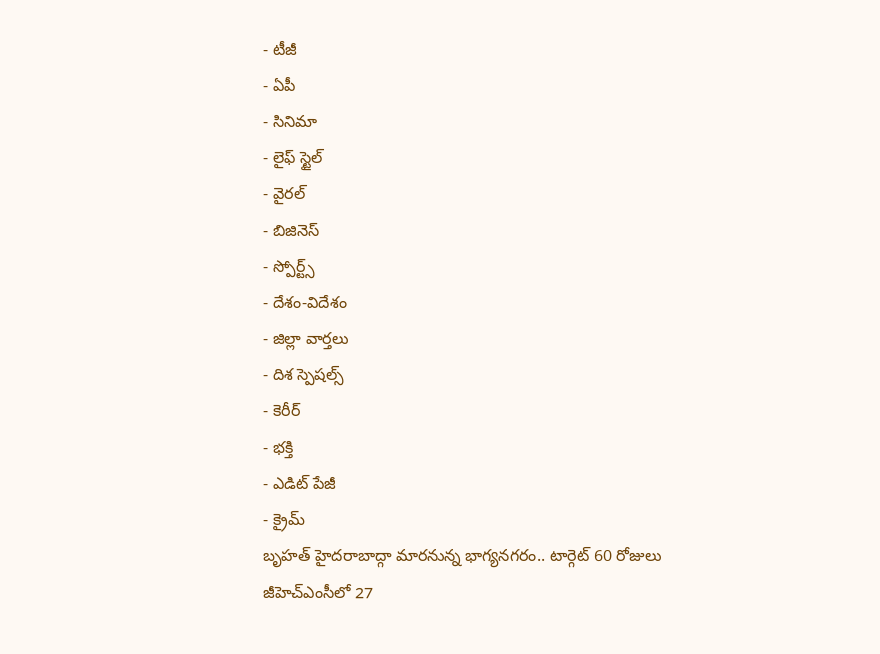- టీజీ
- ఏపీ
- సినిమా
- లైఫ్ స్టైల్
- వైరల్
- బిజినెస్
- స్పోర్ట్స్
- దేశం-విదేశం
- జిల్లా వార్తలు
- దిశ స్పెషల్స్
- కెరీర్
- భక్తి
- ఎడిట్ పేజీ
- క్రైమ్
బృహత్ హైదరాబాద్గా మారనున్న భాగ్యనగరం.. టార్గెట్ 60 రోజులు
జీహెచ్ఎంసీలో 27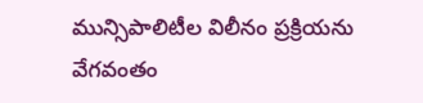మున్సిపాలిటీల విలీనం ప్రక్రియను వేగవంతం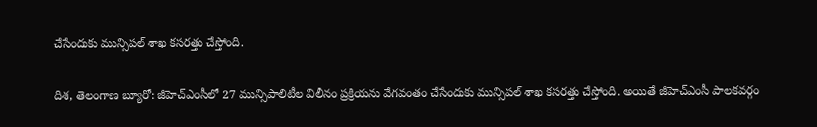చేసేందుకు మున్సిపల్ శాఖ కసరత్తు చేస్తోంది.

దిశ, తెలంగాణ బ్యూరో: జీహెచ్ఎంసీలో 27 మున్సిపాలిటీల విలీనం ప్రక్రియను వేగవంతం చేసేందుకు మున్సిపల్ శాఖ కసరత్తు చేస్తోంది. అయితే జీహెచ్ఎంసీ పాలకవర్గం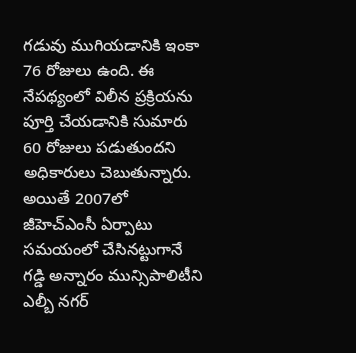గడువు ముగియడానికి ఇంకా 76 రోజులు ఉంది. ఈ నేపథ్యంలో విలీన ప్రక్రియను పూర్తి చేయడానికి సుమారు 60 రోజులు పడుతుందని అధికారులు చెబుతున్నారు. అయితే 2007లో జీహెచ్ఎంసీ ఏర్పాటు సమయంలో చేసినట్టుగానే గడ్డి అన్నారం మున్సిపాలిటీని ఎల్బీ నగర్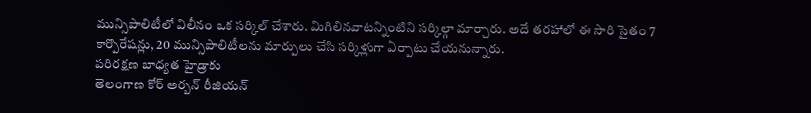మున్సిపాలిటీలో విలీనం ఒక సర్కిల్ చేశారు. మిగిలినవాటన్నింటిని సర్కిల్గా మార్చారు. అదే తరహాలో ఈ సారి సైతం 7 కార్పొరేషన్లు, 20 మున్సిపాలిటీలను మార్పులు చేసి సర్కిళ్లుగా ఏర్పాటు చేయనున్నారు.
పరిరక్షణ బాధ్యత హైడ్రాకు
తెలంగాణ కోర్ అర్బన్ రీజియన్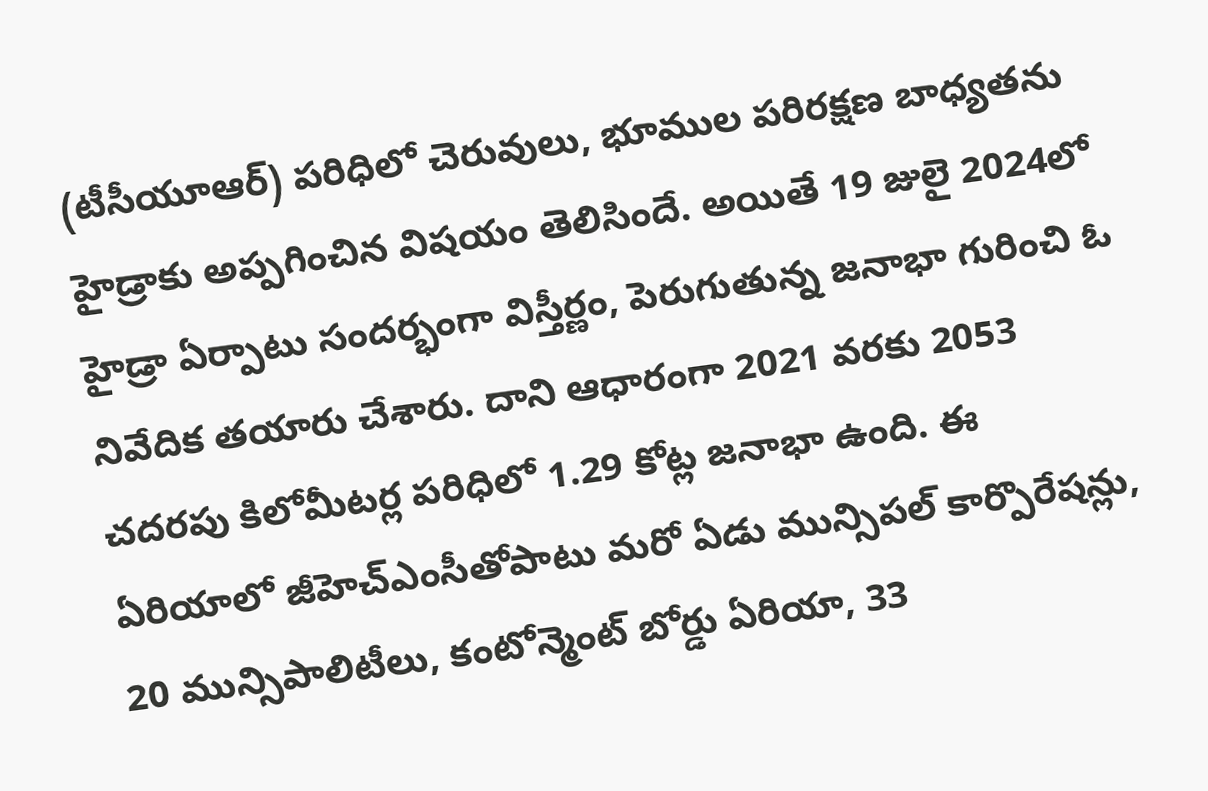(టీసీయూఆర్) పరిధిలో చెరువులు, భూముల పరిరక్షణ బాధ్యతను హైడ్రాకు అప్పగించిన విషయం తెలిసిందే. అయితే 19 జులై 2024లో హైడ్రా ఏర్పాటు సందర్భంగా విస్తీర్ణం, పెరుగుతున్న జనాభా గురించి ఓ నివేదిక తయారు చేశారు. దాని ఆధారంగా 2021 వరకు 2053 చదరపు కిలోమీటర్ల పరిధిలో 1.29 కోట్ల జనాభా ఉంది. ఈ ఏరియాలో జీహెచ్ఎంసీతోపాటు మరో ఏడు మున్సిపల్ కార్పొరేషన్లు, 20 మున్సిపాలిటీలు, కంటోన్మెంట్ బోర్డు ఏరియా, 33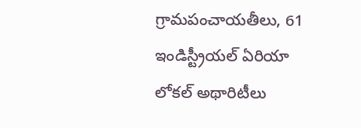గ్రామపంచాయతీలు, 61 ఇండిస్ట్రీయల్ ఏరియా లోకల్ అథారిటీలు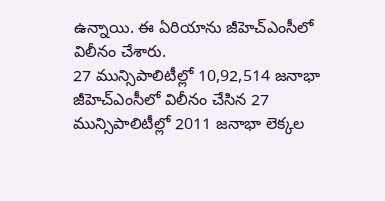ఉన్నాయి. ఈ ఏరియాను జీహెచ్ఎంసీలో విలీనం చేశారు.
27 మున్సిపాలిటీల్లో 10,92,514 జనాభా
జీహెచ్ఎంసీలో విలీనం చేసిన 27 మున్సిపాలిటీల్లో 2011 జనాభా లెక్కల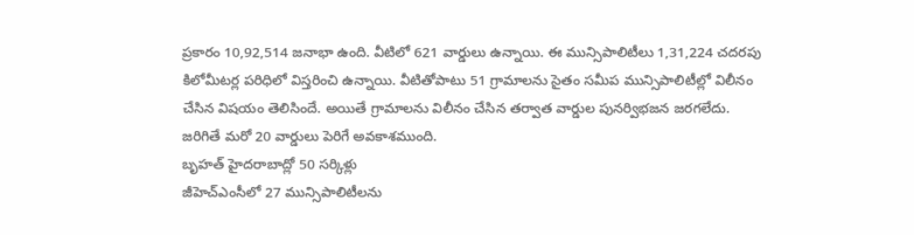ప్రకారం 10,92,514 జనాభా ఉంది. వీటిలో 621 వార్డులు ఉన్నాయి. ఈ మున్సిపాలిటీలు 1,31,224 చదరపు కిలోమీటర్ల పరిధిలో విస్తరించి ఉన్నాయి. వీటితోపాటు 51 గ్రామాలను సైతం సమీప మున్సిపాలిటీల్లో విలీనం చేసిన విషయం తెలిసిందే. అయితే గ్రామాలను విలీనం చేసిన తర్వాత వార్డుల పునర్విభజన జరగలేదు. జరిగితే మరో 20 వార్డులు పెరిగే అవకాశముంది.
బృహత్ హైదరాబాద్లో 50 సర్కిళ్లు
జీహెచ్ఎంసీలో 27 మున్సిపాలిటీలను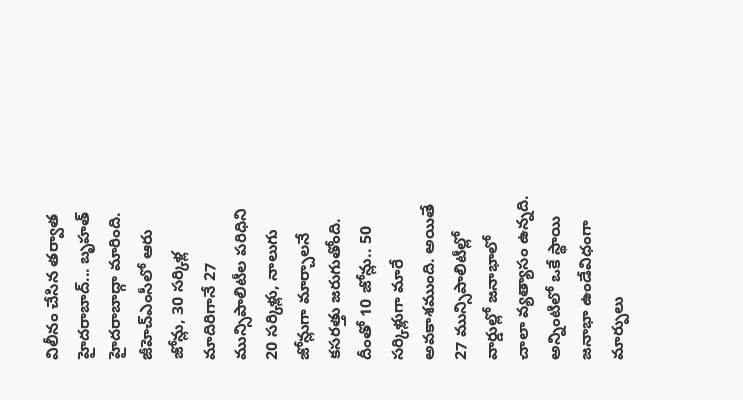విలీనం చేసిన తర్వాత హైదరాబాద్... బృహత్ హైదరాబాద్గా మారింది. జీహెచ్ఎంసీలో ఆరు జోన్లు, 30 సర్కిళ్ల మాదిరిగానే 27 మున్సిపాలిటీల పరిధిని 20 సర్కిళ్లు, నాలుగు జోన్లుగా మార్చాలనే కసరత్తు జరుగుతోంది. దీంతో 10 జోన్లు.. 50 సర్కిళ్లుగా మారే అవకాశముంది. అయితే 27 మున్సిపాలిటీల్లో వార్డుల్లో జనాభాలో చాలా వ్యత్యాసం ఉన్నది. అన్నింటిలో ఒకే స్థాయి జనాభా ఉండేవిధంగా మార్పులు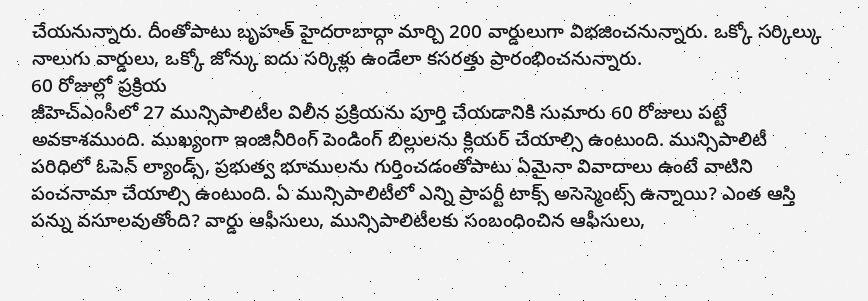చేయనున్నారు. దీంతోపాటు బృహత్ హైదరాబాద్గా మార్చి 200 వార్డులుగా విభజించనున్నారు. ఒక్కో సర్కిల్కు నాలుగు వార్డులు, ఒక్కో జోన్కు ఐదు సర్కిళ్లు ఉండేలా కసరత్తు ప్రారంభించనున్నారు.
60 రోజుల్లో ప్రక్రియ
జీహెచ్ఎంసీలో 27 మున్సిపాలిటీల విలీన ప్రక్రియను పూర్తి చేయడానికి సుమారు 60 రోజులు పట్టే అవకాశముంది. ముఖ్యంగా ఇంజినీరింగ్ పెండింగ్ బిల్లులను క్లియర్ చేయాల్సి ఉంటుంది. మున్సిపాలిటీ పరిధిలో ఓపెన్ ల్యాండ్స్, ప్రభుత్వ భూములను గుర్తించడంతోపాటు ఏమైనా వివాదాలు ఉంటే వాటిని పంచనామా చేయాల్సి ఉంటుంది. ఏ మున్సిపాలిటీలో ఎన్ని ప్రాపర్టీ టాక్స్ అసెస్మెంట్స్ ఉన్నాయి? ఎంత ఆస్తి పన్ను వసూలవుతోంది? వార్డు ఆఫీసులు, మున్సిపాలిటీలకు సంబంధించిన ఆఫీసులు,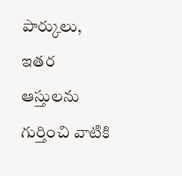పార్కులు, ఇతర ఆస్తులను గుర్తించి వాటికి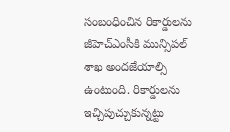సంబంధించిన రికార్డులను జీహెచ్ఎంసీకి మున్సిపల్ శాఖ అందజేయాల్సి ఉంటుంది. రికార్డులను ఇచ్చిపుచ్చుకున్నట్టు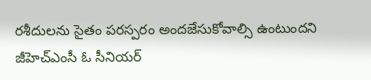రశీదులను సైతం పరస్పరం అందజేసుకోవాల్సి ఉంటుందని జీహెచ్ఎంసీ ఓ సీనియర్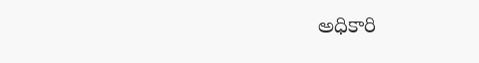అధికారి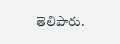తెలిపారు.